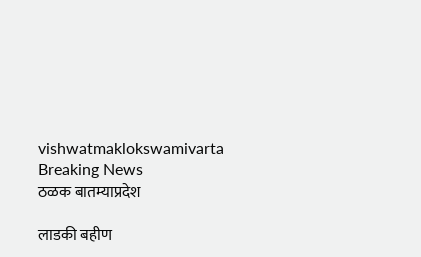vishwatmaklokswamivarta
Breaking News
ठळक बातम्याप्रदेश

लाडकी बहीण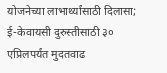योजनेच्या लाभार्थ्यांसाठी दिलासा; ई-केवायसी दुरुस्तीसाठी ३० एप्रिलपर्यंत मुदतवाढ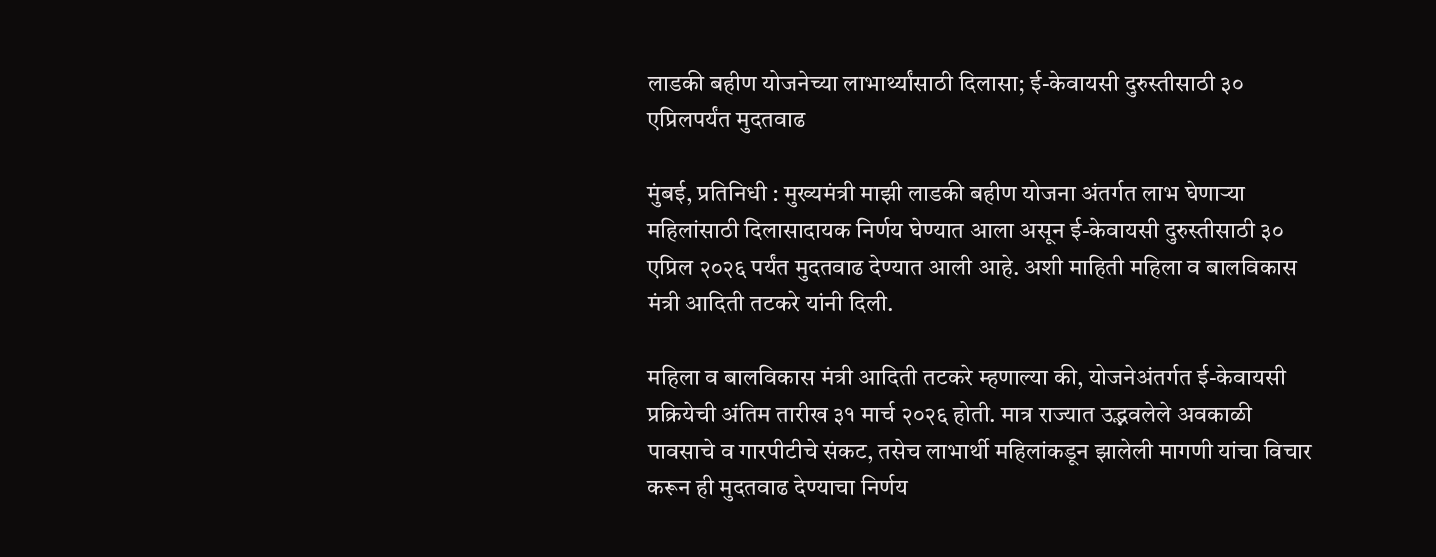लाडकी बहीण योजनेच्या लाभार्थ्यांसाठी दिलासा; ई-केवायसी दुरुस्तीसाठी ३० एप्रिलपर्यंत मुदतवाढ

मुंबई, प्रतिनिधी : मुख्यमंत्री माझी लाडकी बहीण योजना अंतर्गत लाभ घेणाऱ्या महिलांसाठी दिलासादायक निर्णय घेण्यात आला असून ई-केवायसी दुरुस्तीसाठी ३० एप्रिल २०२६ पर्यंत मुदतवाढ देण्यात आली आहे. अशी माहिती महिला व बालविकास मंत्री आदिती तटकरे यांनी दिली.

महिला व बालविकास मंत्री आदिती तटकरे म्हणाल्या की, योजनेअंतर्गत ई-केवायसी प्रक्रियेची अंतिम तारीख ३१ मार्च २०२६ होती. मात्र राज्यात उद्भवलेले अवकाळी पावसाचे व गारपीटीचे संकट, तसेच लाभार्थी महिलांकडून झालेली मागणी यांचा विचार करून ही मुदतवाढ देण्याचा निर्णय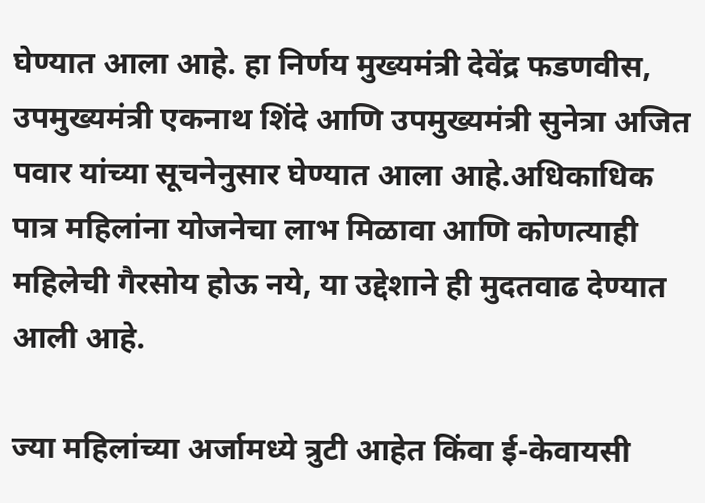घेण्यात आला आहे. हा निर्णय मुख्यमंत्री देवेंद्र फडणवीस, उपमुख्यमंत्री एकनाथ शिंदे आणि उपमुख्यमंत्री सुनेत्रा अजित पवार यांच्या सूचनेनुसार घेण्यात आला आहे.अधिकाधिक पात्र महिलांना योजनेचा लाभ मिळावा आणि कोणत्याही महिलेची गैरसोय होऊ नये, या उद्देशाने ही मुदतवाढ देण्यात आली आहे.

ज्या महिलांच्या अर्जामध्ये त्रुटी आहेत किंवा ई-केवायसी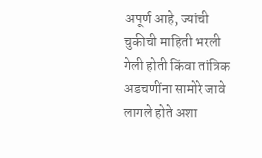अपूर्ण आहे, ज्यांची चुकीची माहिती भरली गेली होती किंवा तांत्रिक अडचणींना सामोरे जावे लागले होते अशा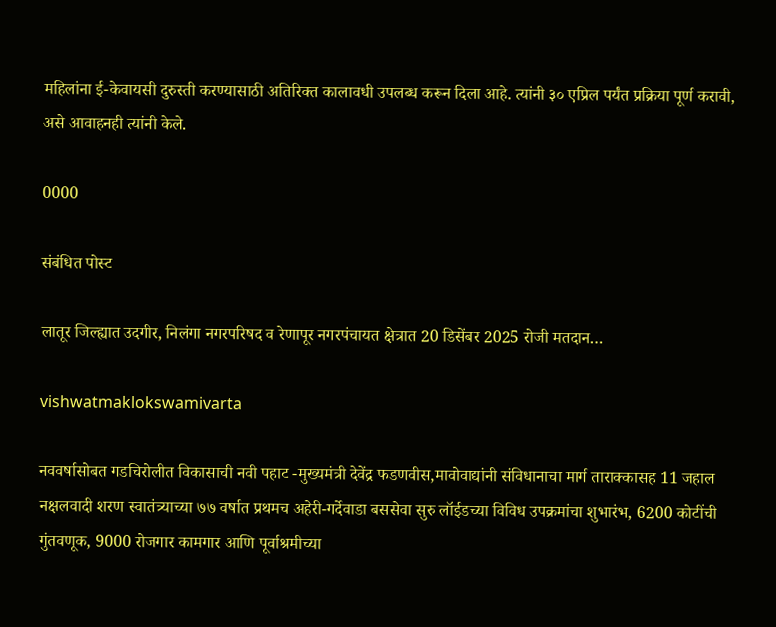महिलांना ई-केवायसी दुरुस्ती करण्यासाठी अतिरिक्त कालावधी उपलब्ध करून दिला आहे. त्यांनी ३० एप्रिल पर्यंत प्रक्रिया पूर्ण करावी, असे आवाहनही त्यांनी केले.

0000

संबंधित पोस्ट

लातूर जिल्ह्यात उदगीर, निलंगा नगरपरिषद व रेणापूर नगरपंचायत क्षेत्रात 20 डिसेंबर 2025 रोजी मतदान…

vishwatmaklokswamivarta

नववर्षासोबत गडचिरोलीत विकासाची नवी पहाट -मुख्यमंत्री देवेंद्र फडणवीस,मावोवाद्यांनी संविधानाचा मार्ग ताराक्कासह 11 जहाल नक्षलवादी शरण स्वातंत्र्याच्या ७७ वर्षात प्रथमच अहेरी-गर्देवाडा बससेवा सुरु लॉईडच्या विविध उपक्रमांचा शुभारंभ, 6200 कोटींची गुंतवणूक, 9000 रोजगार कामगार आणि पूर्वाश्रमीच्या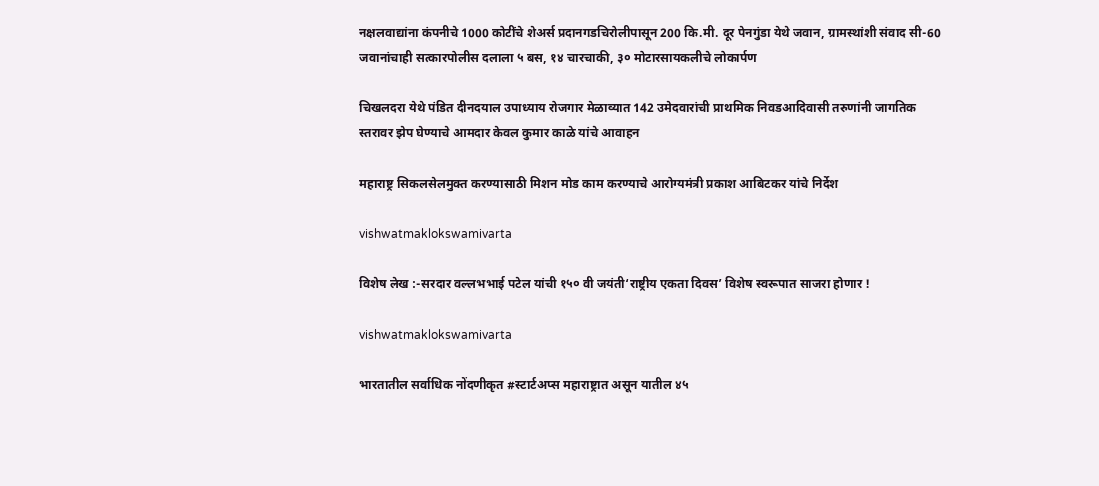नक्षलवाद्यांना कंपनीचे 1000 कोटींचे शेअर्स प्रदानगडचिरोलीपासून 200 कि.मी. दूर पेनगुंडा येथे जवान, ग्रामस्थांशी संवाद सी-60 जवानांचाही सत्कारपोलीस दलाला ५ बस, १४ चारचाकी, ३० मोटारसायकलीचे ‍लोकार्पण

चिखलदरा येथे पंडित दीनदयाल उपाध्याय रोजगार मेळाव्यात 142 उमेदवारांची प्राथमिक निवडआदिवासी तरुणांनी जागतिक स्तरावर झेप घेण्याचे आमदार केवल कुमार काळे यांचे आवाहन

महाराष्ट्र सिकलसेलमुक्त करण्यासाठी मिशन मोड काम करण्याचे आरोग्यमंत्री प्रकाश आबिटकर यांचे निर्देश

vishwatmaklokswamivarta

विशेष लेख :-सरदार वल्लभभाई पटेल यांची १५० वी जयंती‘राष्ट्रीय एकता दिवस’ विशेष स्वरूपात साजरा होणार !

vishwatmaklokswamivarta

भारतातील सर्वाधिक नोंदणीकृत #स्टार्टअप्स महाराष्ट्रात असून यातील ४५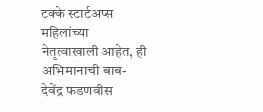टक्के स्टार्टअप्स महिलांच्या नेतृत्वाखाली आहेत, ही अभिमानाची बाब- देवेंद्र फडणवीस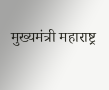मुख्यमंत्री महाराष्ट्र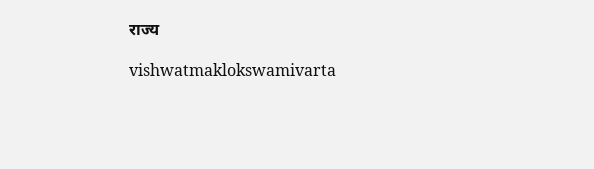राज्य

vishwatmaklokswamivarta